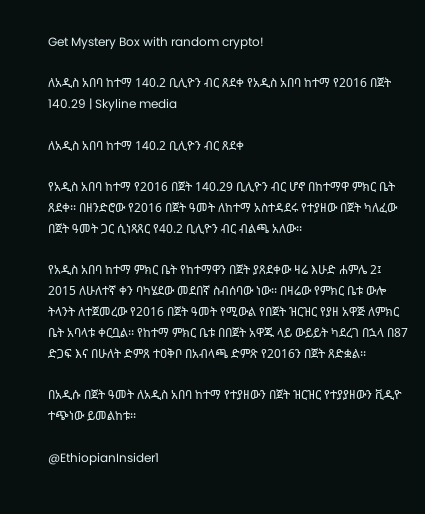Get Mystery Box with random crypto!

ለአዲስ አበባ ከተማ 140.2 ቢሊዮን ብር ጸደቀ የአዲስ አበባ ከተማ የ2016 በጀት 140.29 | Skyline media

ለአዲስ አበባ ከተማ 140.2 ቢሊዮን ብር ጸደቀ

የአዲስ አበባ ከተማ የ2016 በጀት 140.29 ቢሊዮን ብር ሆኖ በከተማዋ ምክር ቤት ጸደቀ፡፡ በዘንድሮው የ2016 በጀት ዓመት ለከተማ አስተዳደሩ የተያዘው በጀት ካለፈው በጀት ዓመት ጋር ሲነጻጸር የ40.2 ቢሊዮን ብር ብልጫ አለው፡፡

የአዲስ አበባ ከተማ ምክር ቤት የከተማዋን በጀት ያጸደቀው ዛሬ እሁድ ሐምሌ 2፤ 2015 ለሁለተኛ ቀን ባካሄደው መደበኛ ስብሰባው ነው፡፡ በዛሬው የምክር ቤቱ ውሎ ትላንት ለተጀመረው የ2016 በጀት ዓመት የሚውል የበጀት ዝርዝር የያዘ አዋጅ ለምክር ቤት አባላቱ ቀርቧል፡፡ የከተማ ምክር ቤቱ በበጀት አዋጁ ላይ ውይይት ካደረገ በኋላ በ87 ድጋፍ እና በሁለት ድምጸ ተዐቅቦ በአብላጫ ድምጽ የ2016ን በጀት ጸድቋል፡፡

በአዲሱ በጀት ዓመት ለአዲስ አበባ ከተማ የተያዘውን በጀት ዝርዝር የተያያዘውን ቪዲዮ ተጭነው ይመልከቱ፡፡

@EthiopianInsider1